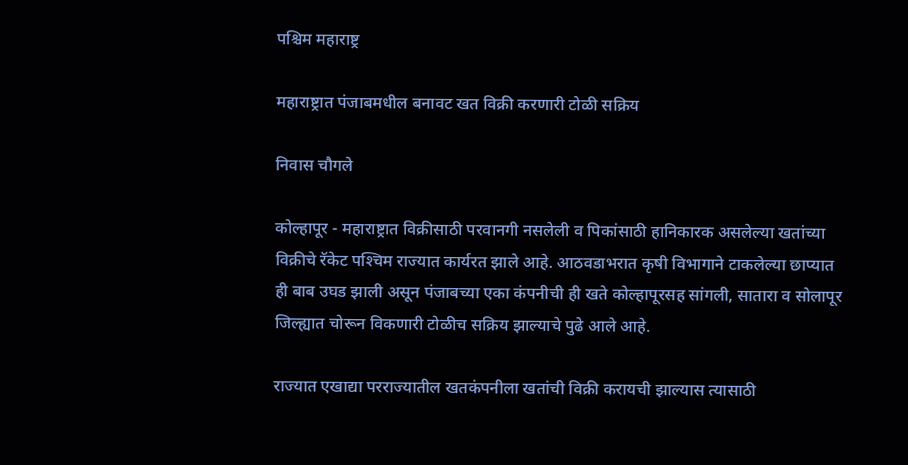पश्चिम महाराष्ट्र

महाराष्ट्रात पंजाबमधील बनावट खत विक्री करणारी टोळी सक्रिय

निवास चौगले

कोल्हापूर - महाराष्ट्रात विक्रीसाठी परवानगी नसलेली व पिकांसाठी हानिकारक असलेल्या खतांच्या विक्रीचे रॅकेट पश्‍चिम राज्यात कार्यरत झाले आहे. आठवडाभरात कृषी विभागाने टाकलेल्या छाप्यात ही बाब उघड झाली असून पंजाबच्या एका कंपनीची ही खते कोल्हापूरसह सांगली, सातारा व सोलापूर जिल्ह्यात चोरून विकणारी टोळीच सक्रिय झाल्याचे पुढे आले आहे.

राज्यात एखाद्या परराज्यातील खतकंपनीला खतांची विक्री करायची झाल्यास त्यासाठी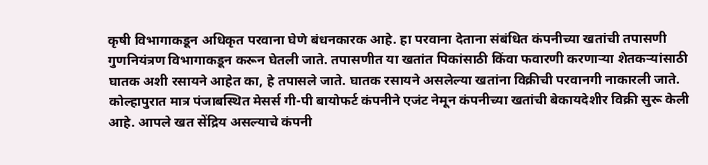कृषी विभागाकडून अधिकृत परवाना घेणे बंधनकारक आहे. हा परवाना देताना संबंधित कंपनीच्या खतांची तपासणी गुणनियंत्रण विभागाकडून करून घेतली जाते. तपासणीत या खतांत पिकांसाठी किंवा फवारणी करणाऱ्या शेतकऱ्यांसाठी घातक अशी रसायने आहेत का, हे तपासले जाते. घातक रसायने असलेल्या खतांना विक्रीची परवानगी नाकारली जाते. कोल्हापुरात मात्र पंजाबस्थित मेसर्स गी-पी बायोफर्ट कंपनीने एजंट नेमून कंपनीच्या खतांची बेकायदेशीर विक्री सुरू केली आहे. आपले खत सेंद्रिय असल्याचे कंपनी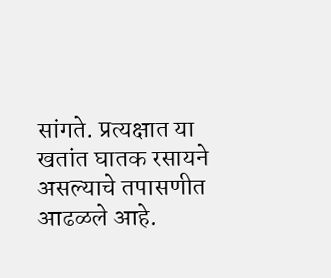सांगते. प्रत्यक्षात या खतांत घातक रसायने असल्याचे तपासणीत आढळले आहे.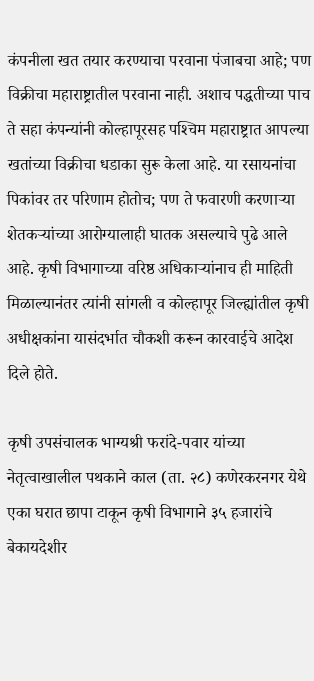कंपनीला खत तयार करण्याचा परवाना पंजाबचा आहे; पण विक्रीचा महाराष्ट्रातील परवाना नाही. अशाच पद्धतीच्या पाच ते सहा कंपन्यांनी कोल्हापूरसह पश्‍चिम महाराष्ट्रात आपल्या खतांच्या विक्रीचा धडाका सुरू केला आहे. या रसायनांचा पिकांवर तर परिणाम होतोच; पण ते फवारणी करणाऱ्या शेतकऱ्यांच्या आरोग्यालाही घातक असल्याचे पुढे आले आहे. कृषी विभागाच्या वरिष्ठ अधिकाऱ्यांनाच ही माहिती मिळाल्यानंतर त्यांनी सांगली व कोल्हापूर जिल्ह्यांतील कृषी अधीक्षकांना यासंदर्भात चौकशी करून कारवाईचे आदेश दिले होते.

कृषी उपसंचालक भाग्यश्री फरांदे-पवार यांच्या नेतृत्वाखालील पथकाने काल (ता. २८) कणेरकरनगर येथे एका घरात छापा टाकून कृषी विभागाने ३५ हजारांचे बेकायदेशीर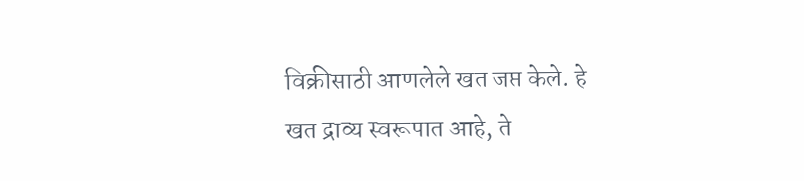विक्रीसाठी आणलेले खत जप्त केले. हे खत द्राव्य स्वरूपात आहे, ते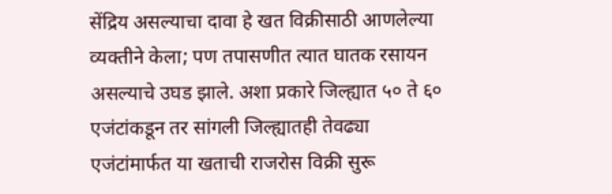सेंद्रिय असल्याचा दावा हे खत विक्रीसाठी आणलेल्या व्यक्तीने केला; पण तपासणीत त्यात घातक रसायन असल्याचे उघड झाले. अशा प्रकारे जिल्ह्यात ५० ते ६० एजंटांकडून तर सांगली जिल्ह्यातही तेवढ्या एजंटांमार्फत या खताची राजरोस विक्री सुरू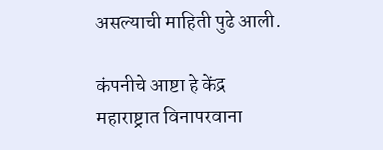असल्याची माहिती पुढे आली.

कंपनीचे आष्टा हे केंद्र
महाराष्ट्रात विनापरवाना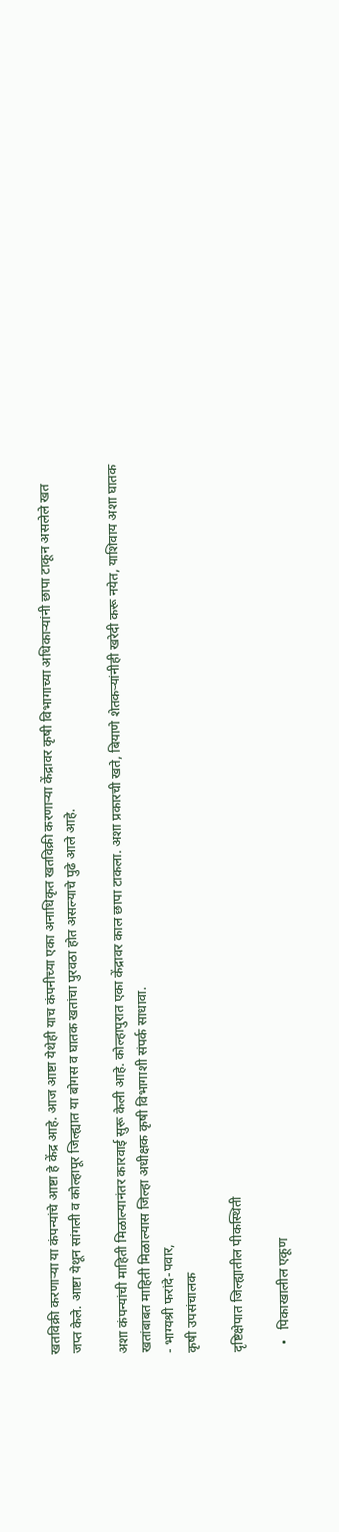खतविक्री करणाऱ्या या कंपन्यांचे आष्टा हे केंद्र आहे. आज आष्टा येथेही याच कंपनीच्या एका अनाधिकृत खतविक्री करणाऱ्या केंद्रावर कृषी विभागाच्या अधिकाऱ्यांनी छापा टाकून असलेले खत जप्त केले. आष्टा येथून सांगली व कोल्हापूर जिल्ह्यात या बोगस व घातक खतांचा पुरवठा होत असल्याचे पुढे आले आहे.

अशा कंपन्यांची माहिती मिळाल्यानंतर कारवाई सुरू केली आहे. कोल्हापुरात एका केंद्रावर काल छापा टाकला. अशा प्रकारची खते, बियाणे शेतकऱ्यांनीही खरेदी करू नयेत, याशिवाय अशा घातक खतांबाबत माहिती मिळाल्यास जिल्हा अधीक्षक कृषी विभागाशी संपर्क साधावा.
- भाग्यश्री फरांदे-पवार,
कृषी उपसंचालक

दृष्टिक्षेपात जिल्ह्यातील पीकस्थिती

  •   पिकाखालील एकूण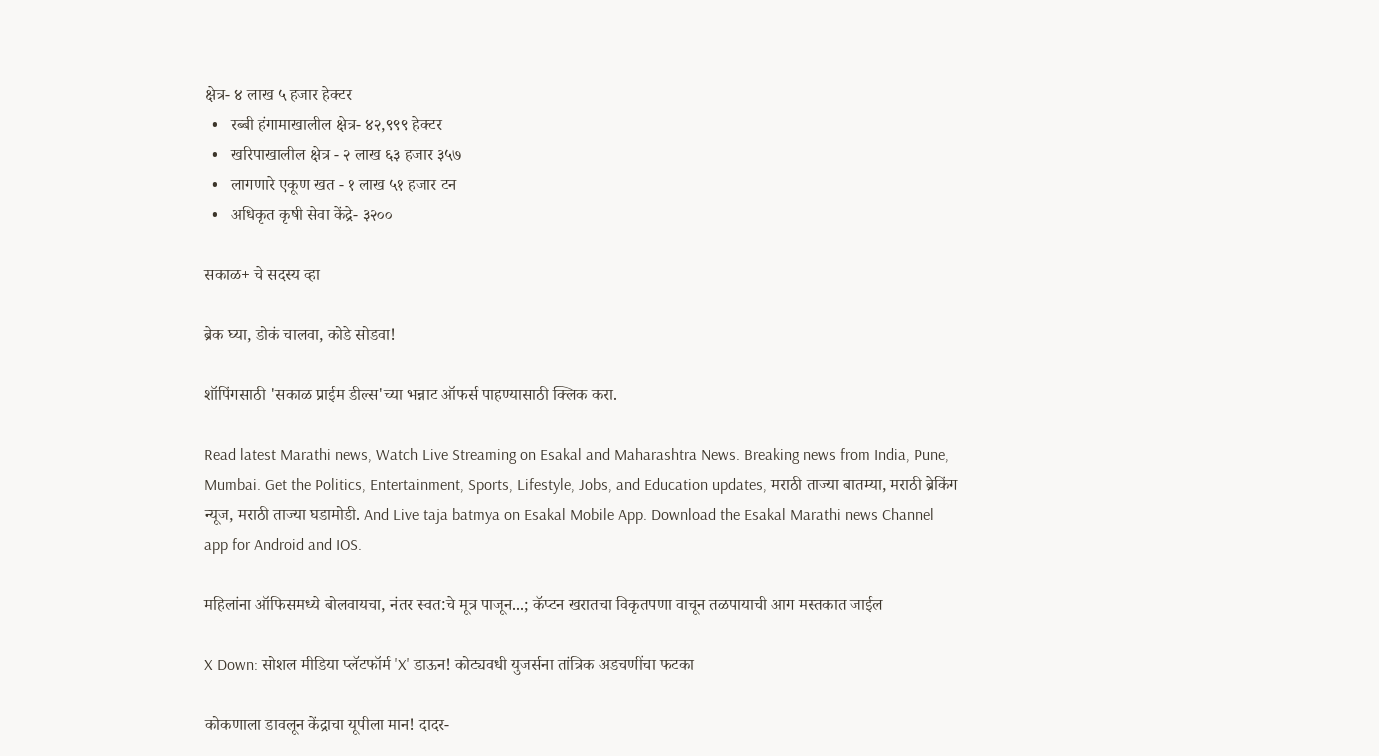क्षेत्र- ४ लाख ५ हजार हेक्‍टर
  •   रब्बी हंगामाखालील क्षेत्र- ४२,९९९ हेक्‍टर
  •   खरिपाखालील क्षेत्र - २ लाख ६३ हजार ३५७
  •   लागणारे एकूण खत - १ लाख ५१ हजार टन
  •   अधिकृत कृषी सेवा केंद्रे- ३२००

सकाळ+ चे सदस्य व्हा

ब्रेक घ्या, डोकं चालवा, कोडे सोडवा!

शॉपिंगसाठी 'सकाळ प्राईम डील्स'च्या भन्नाट ऑफर्स पाहण्यासाठी क्लिक करा.

Read latest Marathi news, Watch Live Streaming on Esakal and Maharashtra News. Breaking news from India, Pune, Mumbai. Get the Politics, Entertainment, Sports, Lifestyle, Jobs, and Education updates, मराठी ताज्या बातम्या, मराठी ब्रेकिंग न्यूज, मराठी ताज्या घडामोडी. And Live taja batmya on Esakal Mobile App. Download the Esakal Marathi news Channel app for Android and IOS.

महिलांना ऑफिसमध्ये बोलवायचा, नंतर स्वत:चे मूत्र पाजून...; कॅप्टन खरातचा विकृतपणा वाचून तळपायाची आग मस्तकात जाईल

X Down: सोशल मीडिया प्लॅटफॉर्म 'X' डाऊन! कोट्यवधी युजर्सना तांत्रिक अडचणींचा फटका

कोकणाला डावलून केंद्राचा यूपीला मान! दादर-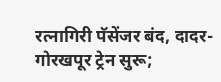रत्नागिरी पॅसेंजर बंद, दादर-गोरखपूर ट्रेन सुरू;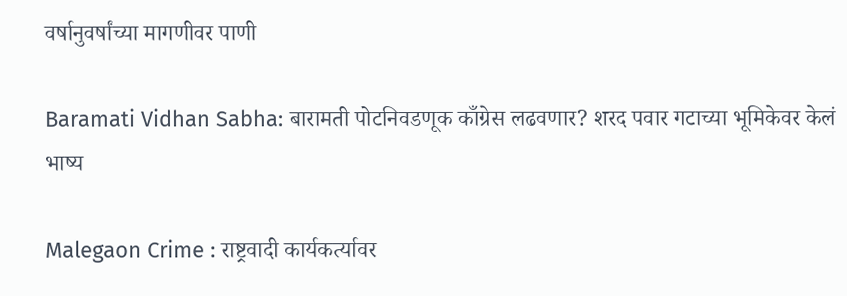वर्षानुवर्षांच्या मागणीवर पाणी

Baramati Vidhan Sabha: बारामती पोटनिवडणूक काँग्रेस लढवणार? शरद पवार गटाच्या भूमिकेवर केलं भाष्य

Malegaon Crime : राष्ट्रवादी कार्यकर्त्यावर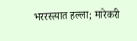भररस्त्यात हल्ला; मारेकरी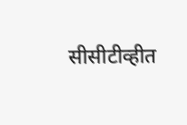सीसीटीव्हीत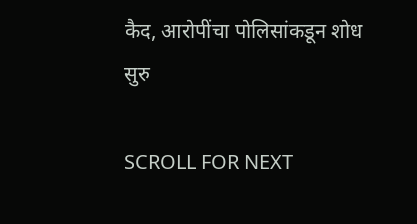कैद, आरोपींचा पोलिसांकडून शोध सुरु

SCROLL FOR NEXT